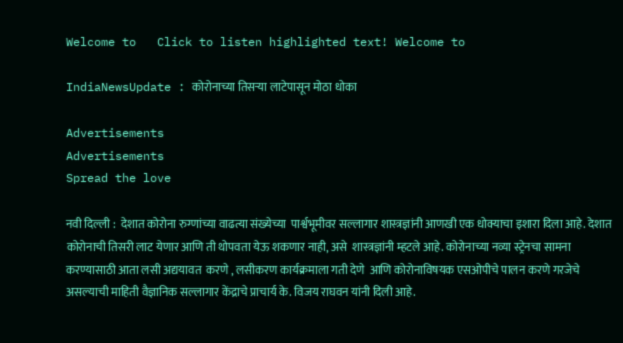Welcome to   Click to listen highlighted text! Welcome to

IndiaNewsUpdate : कोरोनाच्या तिसऱ्या लाटेपासून मोठा धोका

Advertisements
Advertisements
Spread the love

नवी दिल्ली :  देशात कोरोना रुग्णांच्या वाढत्या संख्येच्या  पार्श्वभूमीवर सल्लागार शास्त्रज्ञांनी आणखी एक धोक्याचा इशारा दिला आहे. देशात कोरोनाची तिसरी लाट येणार आणि ती थोपवता येऊ शकणार नाही, असे  शास्त्रज्ञांनी म्हटले आहे. कोरोनाच्या नव्या स्ट्रेनचा सामना करण्यासाठी आता लसी अद्ययावत  करणे , लसीकरण कार्यक्रमाला गती देणे  आणि कोरोनाविषयक एसओपीचे पालन करणे गरजेचे असल्याची माहिती वैज्ञानिक सल्लागार केंद्राचे प्राचार्य के. विजय राघवन यांनी दिली आहे.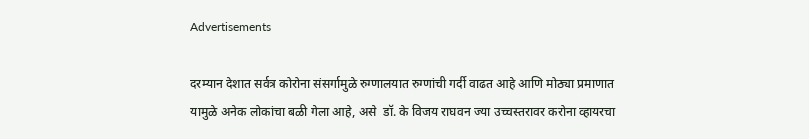Advertisements

दरम्यान देशात सर्वत्र कोरोना संसर्गामुळे रुग्णालयात रुग्णांची गर्दी वाढत आहे आणि मोठ्या प्रमाणात यामुळे अनेक लोकांचा बळी गेला आहे, असे  डॉ. के विजय राघवन ज्या उच्चस्तरावर करोना व्हायरचा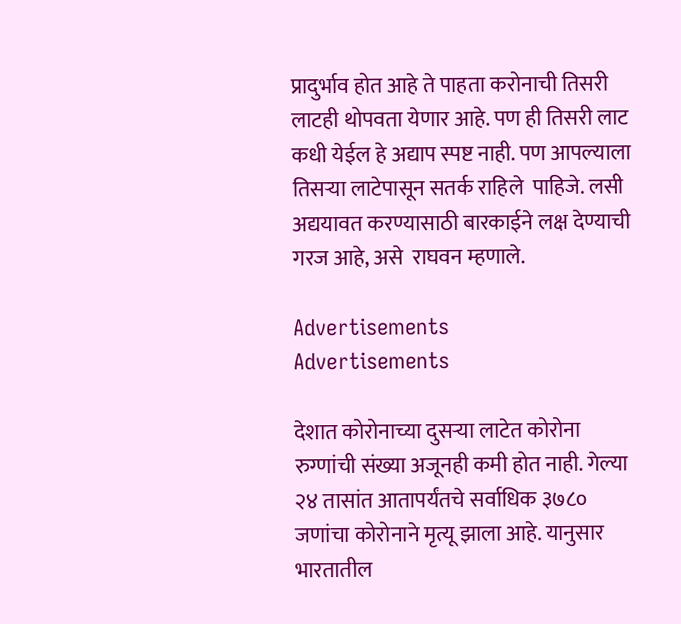प्रादुर्भाव होत आहे ते पाहता करोनाची तिसरी लाटही थोपवता येणार आहे. पण ही तिसरी लाट कधी येईल हे अद्याप स्पष्ट नाही. पण आपल्याला तिसऱ्या लाटेपासून सतर्क राहिले  पाहिजे. लसी अद्ययावत करण्यासाठी बारकाईने लक्ष देण्याची गरज आहे, असे  राघवन म्हणाले.

Advertisements
Advertisements

देशात कोरोनाच्या दुसऱ्या लाटेत कोरोना रुग्णांची संख्या अजूनही कमी होत नाही. गेल्या २४ तासांत आतापर्यंतचे सर्वाधिक ३७८० जणांचा कोरोनाने मृत्यू झाला आहे. यानुसार भारतातील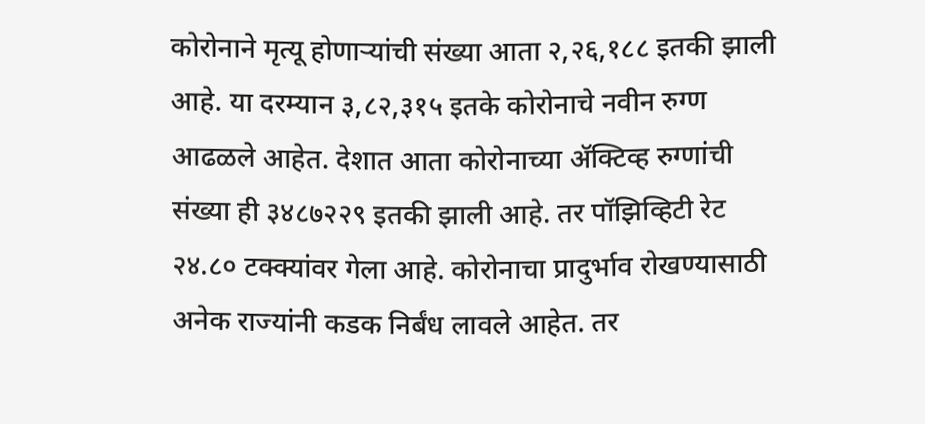कोरोनाने मृत्यू होणाऱ्यांची संख्या आता २,२६,१८८ इतकी झाली आहे. या दरम्यान ३,८२,३१५ इतके कोरोनाचे नवीन रुग्ण आढळले आहेत. देशात आता कोरोनाच्या ॲक्टिव्ह रुग्णांची संख्या ही ३४८७२२९ इतकी झाली आहे. तर पॉझिव्हिटी रेट २४.८० टक्क्यांवर गेला आहे. कोरोनाचा प्रादुर्भाव रोखण्यासाठी अनेक राज्यांनी कडक निर्बंध लावले आहेत. तर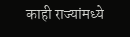काही राज्यांमध्ये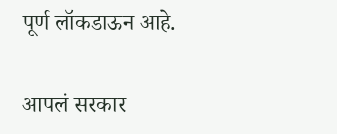पूर्ण लॉकडाऊन आहे.

आपलं सरकार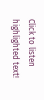Click to listen highlighted text!